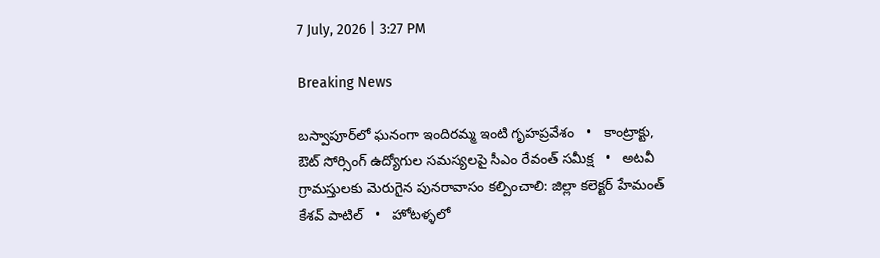7 July, 2026 | 3:27 PM

Breaking News

బస్వాపూర్‌లో ఘనంగా ఇందిరమ్మ ఇంటి గృహప్రవేశం   •   కాంట్రాక్టు, ఔట్ సోర్సింగ్ ఉద్యోగుల సమస్యలపై సీఎం రేవంత్ సమీక్ష   •   అటవీ గ్రామస్తులకు మెరుగైన పునరావాసం కల్పించాలి: జిల్లా కలెక్టర్ హేమంత్ కేశవ్ పాటిల్   •   హోటళ్ళలో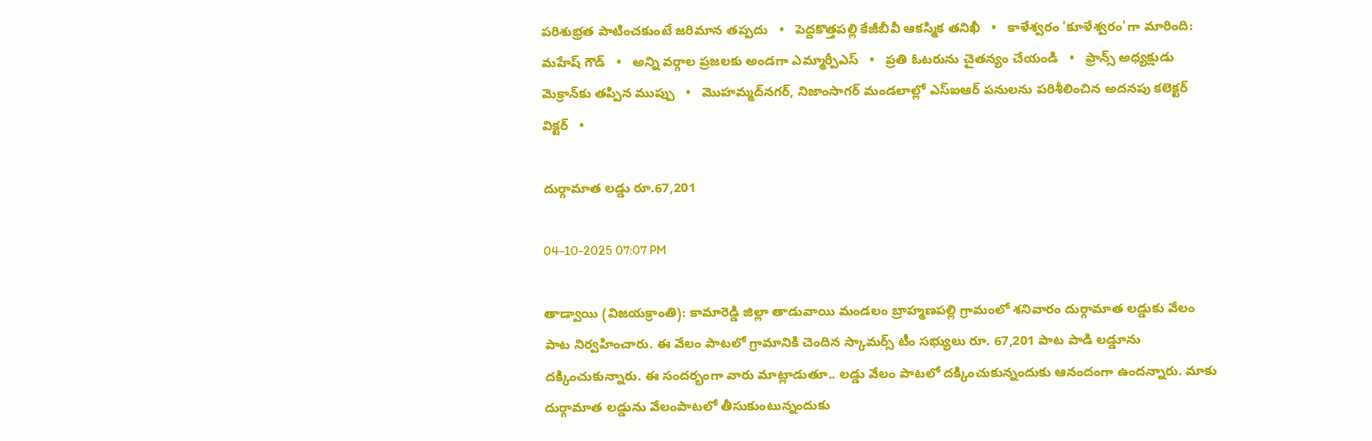పరిశుభ్రత పాటించకుంటే జరిమాన తప్పదు   •   పెద్దకొత్తపల్లి కేజీబీవీ ఆకస్మిక తనిఖీ   •   కాళేశ్వరం 'కూళేశ్వరం'గా మారింది: మహేష్ గౌడ్   •   అన్ని వర్గాల ప్రజలకు అండగా ఎమ్మార్పీఎస్   •   ప్రతి ఓటరును చైతన్యం చేయండి   •   ఫ్రాన్స్ అధ్యక్షుడు మెక్రాన్‌కు తప్పిన ముప్పు   •   మొహమ్మద్‌నగర్, నిజాంసాగర్ మండలాల్లో ఎస్‌ఐఆర్ పనులను పరిశీలించిన అదనపు కలెక్టర్ విక్టర్   •

దుర్గామాత లడ్డు రూ.67,201

04-10-2025 07:07 PM

తాడ్వాయి (విజయక్రాంతి): కామారెడ్డి జిల్లా తాడువాయి మండలం బ్రాహ్మణపల్లి గ్రామంలో శనివారం దుర్గామాత లడ్డుకు వేలం పాట నిర్వహించారు. ఈ వేలం పాటలో గ్రామానికి చెందిన స్కామర్స్ టీం సభ్యులు రూ. 67,201 పాట పాడి లడ్డూను దక్కించుకున్నారు. ఈ సందర్భంగా వారు మాట్లాడుతూ.. లడ్డు వేలం పాటలో దక్కించుకున్నందుకు ఆనందంగా ఉందన్నారు. మాకు దుర్గామాత లడ్డును వేలంపాటలో తీసుకుంటున్నందుకు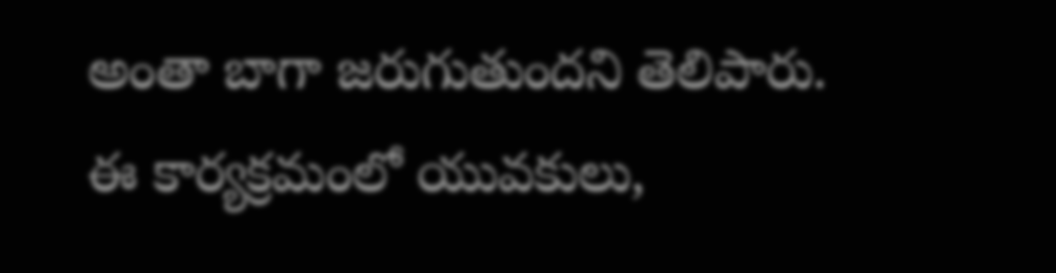అంతా బాగా జరుగుతుందని తెలిపారు. ఈ కార్యక్రమంలో యువకులు,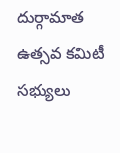దుర్గామాత ఉత్సవ కమిటీ సభ్యులు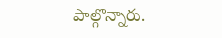పాల్గొన్నారు.